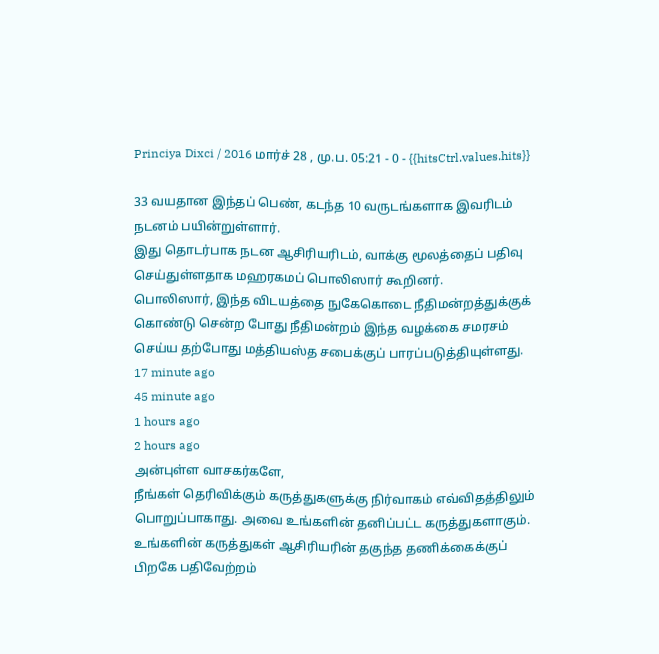Princiya Dixci / 2016 மார்ச் 28 , மு.ப. 05:21 - 0 - {{hitsCtrl.values.hits}}

33 வயதான இந்தப் பெண், கடந்த 10 வருடங்களாக இவரிடம் நடனம் பயின்றுள்ளார்.
இது தொடர்பாக நடன ஆசிரியரிடம், வாக்கு மூலத்தைப் பதிவு செய்துள்ளதாக மஹரகமப் பொலிஸார் கூறினர்.
பொலிஸார், இந்த விடயத்தை நுகேகொடை நீதிமன்றத்துக்குக் கொண்டு சென்ற போது நீதிமன்றம் இந்த வழக்கை சமரசம் செய்ய தற்போது மத்தியஸ்த சபைக்குப் பாரப்படுத்தியுள்ளது.
17 minute ago
45 minute ago
1 hours ago
2 hours ago
அன்புள்ள வாசகர்களே,
நீங்கள் தெரிவிக்கும் கருத்துகளுக்கு நிர்வாகம் எவ்விதத்திலும் பொறுப்பாகாது. அவை உங்களின் தனிப்பட்ட கருத்துகளாகும். உங்களின் கருத்துகள் ஆசிரியரின் தகுந்த தணிக்கைக்குப் பிறகே பதிவேற்றம்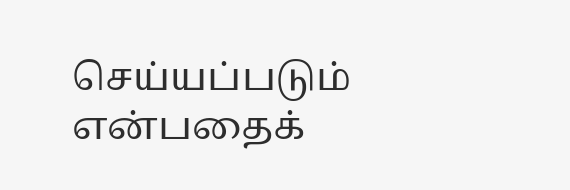செய்யப்படும் என்பதைக்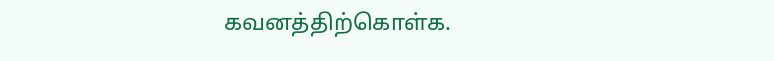கவனத்திற்கொள்க.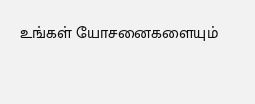உங்கள் யோசனைகளையும்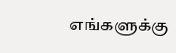எங்களுக்கு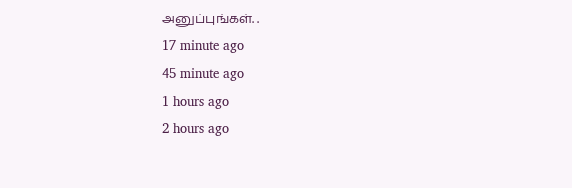அனுப்புங்கள். .
17 minute ago
45 minute ago
1 hours ago
2 hours ago